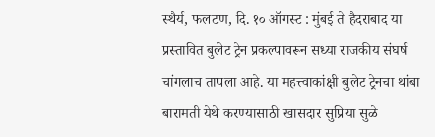स्थैर्य, फलटण, दि. १० ऑगस्ट : मुंबई ते हैदराबाद या प्रस्तावित बुलेट ट्रेन प्रकल्पावरून सध्या राजकीय संघर्ष चांगलाच तापला आहे. या महत्त्वाकांक्षी बुलेट ट्रेनचा थांबा बारामती येथे करण्यासाठी खासदार सुप्रिया सुळे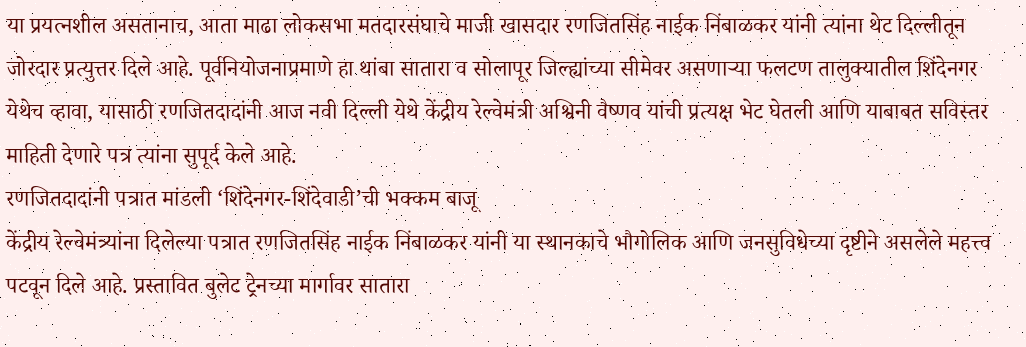या प्रयत्नशील असतानाच, आता माढा लोकसभा मतदारसंघाचे माजी खासदार रणजितसिंह नाईक निंबाळकर यांनी त्यांना थेट दिल्लीतून जोरदार प्रत्युत्तर दिले आहे. पूर्वनियोजनाप्रमाणे हा थांबा सातारा व सोलापूर जिल्ह्यांच्या सीमेवर असणाऱ्या फलटण तालुक्यातील शिंदेनगर येथेच व्हावा, यासाठी रणजितदादांनी आज नवी दिल्ली येथे केंद्रीय रेल्वेमंत्री अश्विनी वैष्णव यांची प्रत्यक्ष भेट घेतली आणि याबाबत सविस्तर माहिती देणारे पत्र त्यांना सुपूर्द केले आहे.
रणजितदादांनी पत्रात मांडली ‘शिंदेनगर-शिंदेवाडी’ची भक्कम बाजू
केंद्रीय रेल्वेमंत्र्यांना दिलेल्या पत्रात रणजितसिंह नाईक निंबाळकर यांनी या स्थानकाचे भौगोलिक आणि जनसुविधेच्या दृष्टीने असलेले महत्त्व पटवून दिले आहे. प्रस्तावित बुलेट ट्रेनच्या मार्गावर सातारा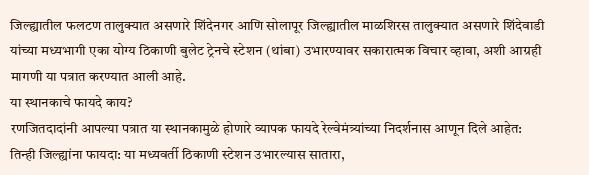जिल्ह्यातील फलटण तालुक्यात असणारे शिंदेनगर आणि सोलापूर जिल्ह्यातील माळशिरस तालुक्यात असणारे शिंदेवाडी यांच्या मध्यभागी एका योग्य ठिकाणी बुलेट ट्रेनचे स्टेशन (थांबा) उभारण्यावर सकारात्मक विचार व्हावा, अशी आग्रही मागणी या पत्रात करण्यात आली आहे.
या स्थानकाचे फायदे काय?
रणजितदादांनी आपल्या पत्रात या स्थानकामुळे होणारे व्यापक फायदे रेल्वेमंत्र्यांच्या निदर्शनास आणून दिले आहेत:
तिन्ही जिल्ह्यांना फायदा: या मध्यवर्ती ठिकाणी स्टेशन उभारल्यास सातारा,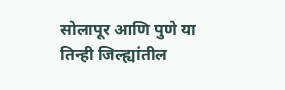सोलापूर आणि पुणे या तिन्ही जिल्ह्यांतील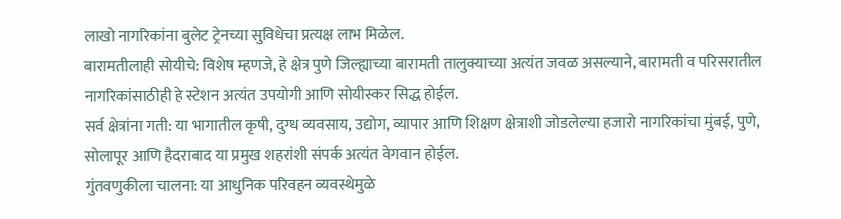लाखो नागरिकांना बुलेट ट्रेनच्या सुविधेचा प्रत्यक्ष लाभ मिळेल.
बारामतीलाही सोयीचे: विशेष म्हणजे, हे क्षेत्र पुणे जिल्ह्याच्या बारामती तालुक्याच्या अत्यंत जवळ असल्याने, बारामती व परिसरातील नागरिकांसाठीही हे स्टेशन अत्यंत उपयोगी आणि सोयीस्कर सिद्ध होईल.
सर्व क्षेत्रांना गती: या भागातील कृषी, दुग्ध व्यवसाय, उद्योग, व्यापार आणि शिक्षण क्षेत्राशी जोडलेल्या हजारो नागरिकांचा मुंबई, पुणे, सोलापूर आणि हैदराबाद या प्रमुख शहरांशी संपर्क अत्यंत वेगवान होईल.
गुंतवणुकीला चालना: या आधुनिक परिवहन व्यवस्थेमुळे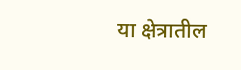या क्षेत्रातील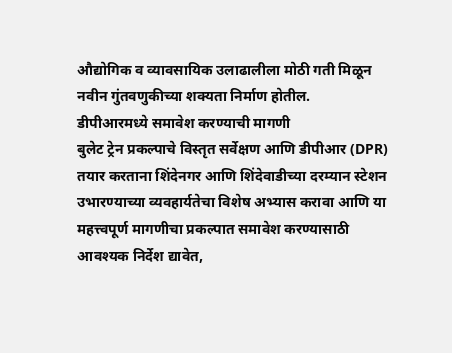औद्योगिक व व्यावसायिक उलाढालीला मोठी गती मिळून नवीन गुंतवणुकीच्या शक्यता निर्माण होतील.
डीपीआरमध्ये समावेश करण्याची मागणी
बुलेट ट्रेन प्रकल्पाचे विस्तृत सर्वेक्षण आणि डीपीआर (DPR) तयार करताना शिंदेनगर आणि शिंदेवाडीच्या दरम्यान स्टेशन उभारण्याच्या व्यवहार्यतेचा विशेष अभ्यास करावा आणि या महत्त्वपूर्ण मागणीचा प्रकल्पात समावेश करण्यासाठी आवश्यक निर्देश द्यावेत,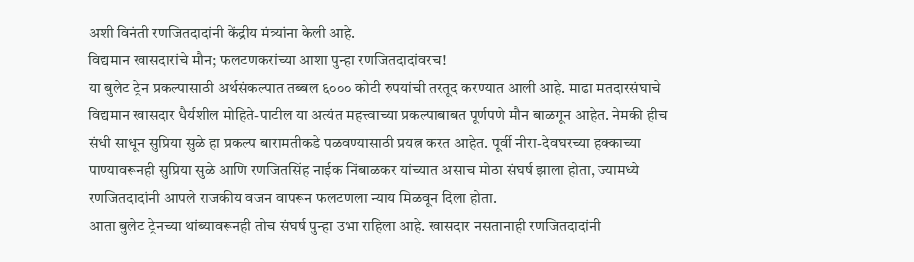अशी विनंती रणजितदादांनी केंद्रीय मंत्र्यांना केली आहे.
विद्यमान खासदारांचे मौन; फलटणकरांच्या आशा पुन्हा रणजितदादांवरच!
या बुलेट ट्रेन प्रकल्पासाठी अर्थसंकल्पात तब्बल ६००० कोटी रुपयांची तरतूद करण्यात आली आहे. माढा मतदारसंघाचे विद्यमान खासदार धैर्यशील मोहिते-पाटील या अत्यंत महत्त्वाच्या प्रकल्पाबाबत पूर्णपणे मौन बाळगून आहेत. नेमकी हीच संधी साधून सुप्रिया सुळे हा प्रकल्प बारामतीकडे पळवण्यासाठी प्रयत्न करत आहेत. पूर्वी नीरा-देवघरच्या हक्काच्या पाण्यावरूनही सुप्रिया सुळे आणि रणजितसिंह नाईक निंबाळकर यांच्यात असाच मोठा संघर्ष झाला होता, ज्यामध्ये रणजितदादांनी आपले राजकीय वजन वापरून फलटणला न्याय मिळवून दिला होता.
आता बुलेट ट्रेनच्या थांब्यावरूनही तोच संघर्ष पुन्हा उभा राहिला आहे. खासदार नसतानाही रणजितदादांनी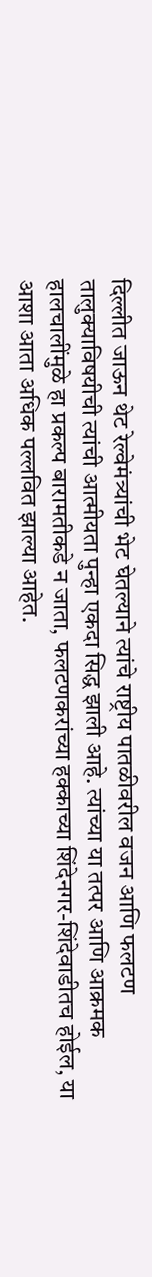दिल्लीत जाऊन थेट रेल्वेमंत्र्यांची भेट घेतल्याने त्यांचे राष्ट्रीय पातळीवरील वजन आणि फलटण तालुक्याविषयीची त्यांची आत्मीयता पुन्हा एकदा सिद्ध झाली आहे. त्यांच्या या तत्पर आणि आक्रमक हालचालींमुळे हा प्रकल्प बारामतीकडे न जाता, फलटणकरांच्या हक्काच्या शिंदेनगर-शिंदेवाडीतच होईल, या आशा आता अधिक पल्लवित झाल्या आहेत.